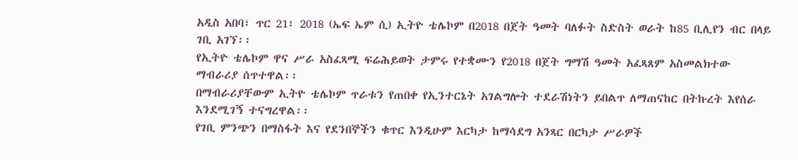አዲስ አበባ፣ ጥር 21፣ 2018 (ኤፍ ኤም ሲ) ኢትዮ ቴሌኮም በ2018 በጀት ዓመት ባለፉት ስድስት ወራት ከ85 ቢሊየን ብር በላይ ገቢ አገኘ፡፡
የኢትዮ ቴሌኮም ዋና ሥራ አስፈጻሚ ፍሬሕይወት ታምሩ የተቋሙን የ2018 በጀት ግማሽ ዓመት አፈጻጸም አስመልክተው ማብራሪያ ሰጥተዋል፡፡
በማብራሪያቸውም ኢትዮ ቴሌኮም ጥራቱን የጠበቀ የኢንተርኔት አገልግሎት ተደራሽነትን ይበልጥ ለማጠናከር በትኩረት እየሰራ እንደሚገኝ ተናግረዋል፡፡
የገቢ ምንጭን በማስፋት እና የደንበኞችን ቁጥር እንዲሁም እርካታ ከማሳደግ አንጻር በርካታ ሥራዎች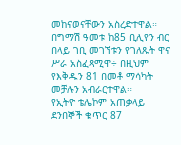መከናወናቸውን አስረድተዋል።
በግማሽ ዓመቱ ከ85 ቢሊየን ብር በላይ ገቢ መገኘቱን የገለጹት ዋና ሥራ አስፈጻሚዋ÷ በዚህም የእቅዱን 81 በመቶ ማሳካት መቻሉን አብራርተዋል።
የኢትዮ ቴሌኮም አጠቃላይ ደንበኞች ቁጥር 87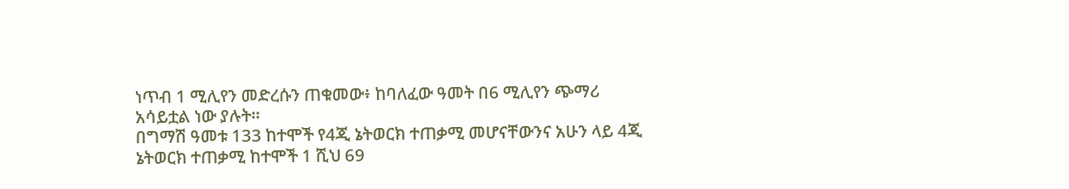ነጥብ 1 ሚሊየን መድረሱን ጠቁመው፥ ከባለፈው ዓመት በ6 ሚሊየን ጭማሪ አሳይቷል ነው ያሉት።
በግማሽ ዓመቱ 133 ከተሞች የ4ጂ ኔትወርክ ተጠቃሚ መሆናቸውንና አሁን ላይ 4ጂ ኔትወርክ ተጠቃሚ ከተሞች 1 ሺህ 69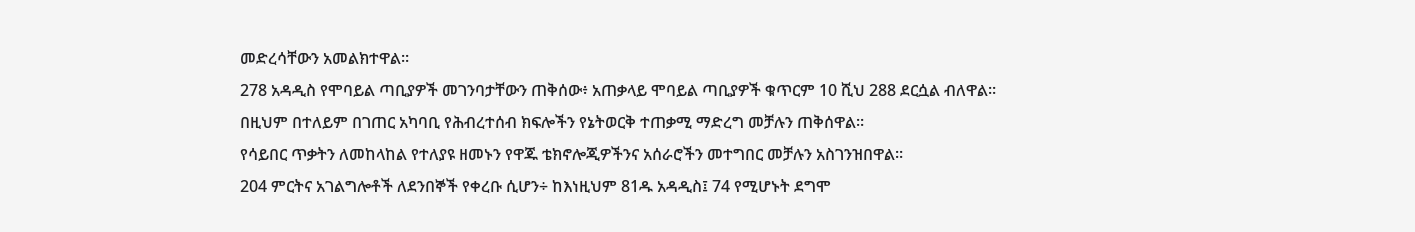መድረሳቸውን አመልክተዋል።
278 አዳዲስ የሞባይል ጣቢያዎች መገንባታቸውን ጠቅሰው፥ አጠቃላይ ሞባይል ጣቢያዎች ቁጥርም 10 ሺህ 288 ደርሷል ብለዋል።
በዚህም በተለይም በገጠር አካባቢ የሕብረተሰብ ክፍሎችን የኔትወርቅ ተጠቃሚ ማድረግ መቻሉን ጠቅሰዋል።
የሳይበር ጥቃትን ለመከላከል የተለያዩ ዘመኑን የዋጁ ቴክኖሎጂዎችንና አሰራሮችን መተግበር መቻሉን አስገንዝበዋል።
204 ምርትና አገልግሎቶች ለደንበኞች የቀረቡ ሲሆን÷ ከእነዚህም 81ዱ አዳዲስ፤ 74 የሚሆኑት ደግሞ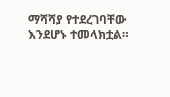ማሻሻያ የተደረገባቸው እንደሆኑ ተመላክቷል።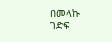በመላኩ ገድፍ